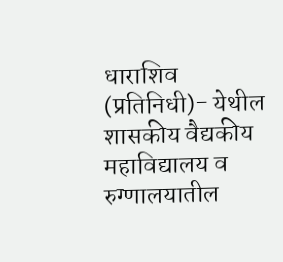धाराशिव (प्रतिनिधी)- येथील शासकीय वैद्यकीय महाविद्यालय व रुग्णालयातील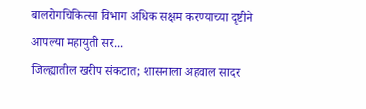बालरोगचिकित्सा विभाग अधिक सक्षम करण्याच्या दृष्टीने आपल्या महायुती सर...
जिल्ह्यातील खरीप संकटात; शासनाला अहवाल सादर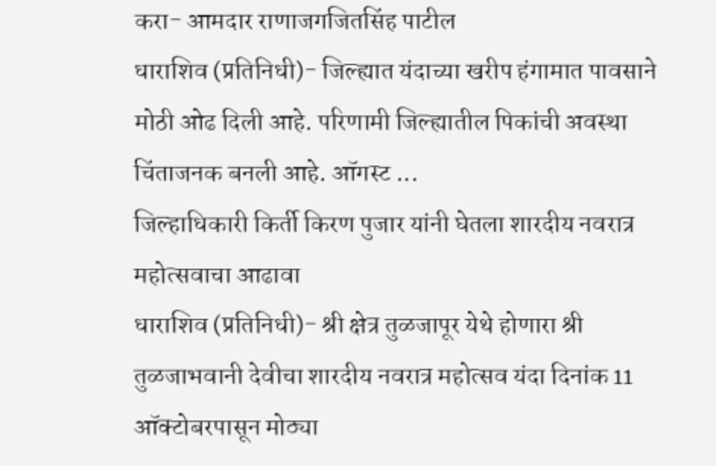करा- आमदार राणाजगजितसिंह पाटील
धाराशिव (प्रतिनिधी)- जिल्ह्यात यंदाच्या खरीप हंगामात पावसाने मोठी ओढ दिली आहे. परिणामी जिल्ह्यातील पिकांची अवस्था चिंताजनक बनली आहे. ऑगस्ट ...
जिल्हाधिकारी किर्ती किरण पुजार यांनी घेतला शारदीय नवरात्र महोत्सवाचा आढावा
धाराशिव (प्रतिनिधी)- श्री क्षेत्र तुळजापूर येथे होणारा श्री तुळजाभवानी देवीचा शारदीय नवरात्र महोत्सव यंदा दिनांक 11 ऑक्टोबरपासून मोठ्या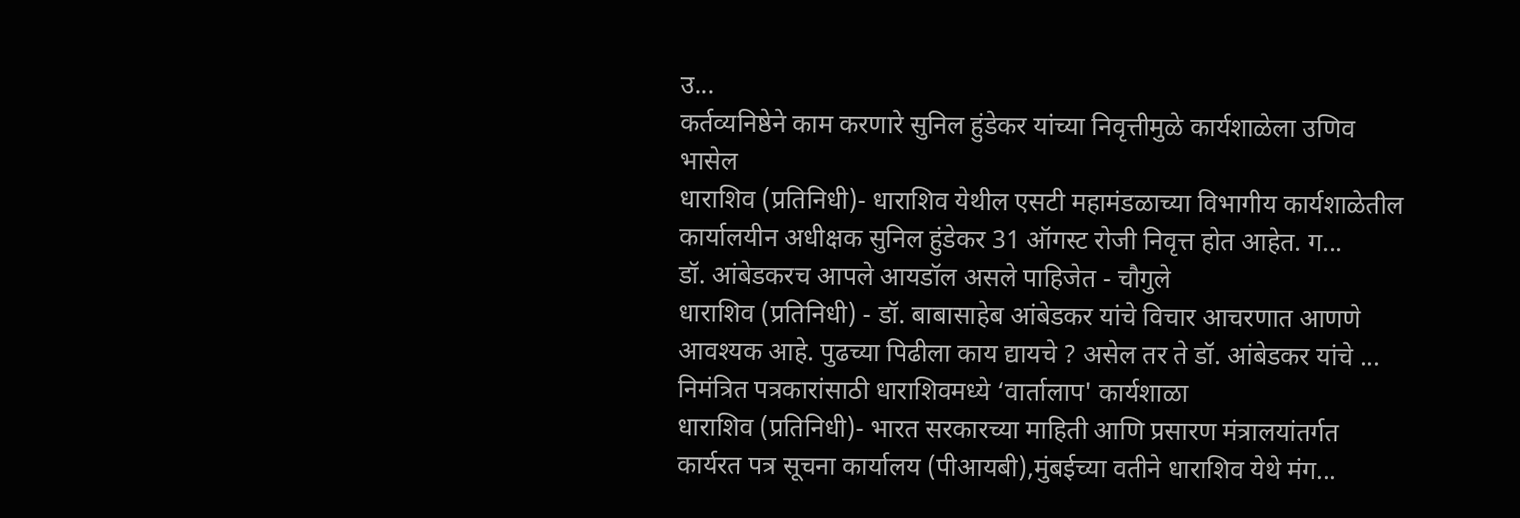उ...
कर्तव्यनिष्ठेने काम करणारे सुनिल हुंडेकर यांच्या निवृत्तीमुळे कार्यशाळेला उणिव भासेल
धाराशिव (प्रतिनिधी)- धाराशिव येथील एसटी महामंडळाच्या विभागीय कार्यशाळेतील कार्यालयीन अधीक्षक सुनिल हुंडेकर 31 ऑगस्ट रोजी निवृत्त होत आहेत. ग...
डॉ. आंबेडकरच आपले आयडॉल असले पाहिजेत - चौगुले
धाराशिव (प्रतिनिधी) - डॉ. बाबासाहेब आंबेडकर यांचे विचार आचरणात आणणे आवश्यक आहे. पुढच्या पिढीला काय द्यायचे ? असेल तर ते डॉ. आंबेडकर यांचे ...
निमंत्रित पत्रकारांसाठी धाराशिवमध्ये ‘वार्तालाप' कार्यशाळा
धाराशिव (प्रतिनिधी)- भारत सरकारच्या माहिती आणि प्रसारण मंत्रालयांतर्गत कार्यरत पत्र सूचना कार्यालय (पीआयबी),मुंबईच्या वतीने धाराशिव येथे मंग...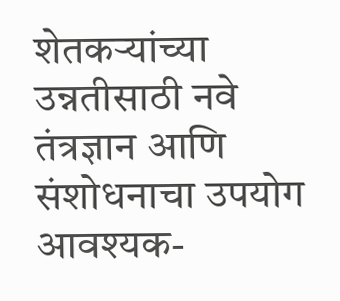शेतकऱ्यांच्या उन्नतीसाठी नवे तंत्रज्ञान आणि संशोधनाचा उपयोग आवश्यक-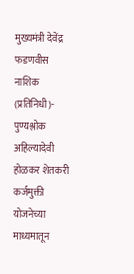मुख्यमंत्री देवेंद्र फडणवीस
नाशिक (प्रतिनिधी)- पुण्यश्लोक अहिल्यादेवी होळकर शेतकरी कर्जमुक्ती योजनेच्या माध्यमातून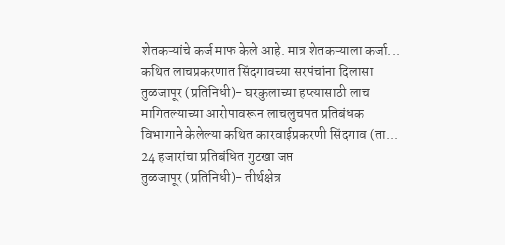शेतकऱ्यांचे कर्ज माफ केले आहे. मात्र शेतकऱ्याला कर्जा...
कथित लाचप्रकरणात सिंदगावच्या सरपंचांना दिलासा
तुळजापूर (प्रतिनिधी)- घरकुलाच्या हप्त्यासाठी लाच मागितल्याच्या आरोपावरून लाचलुचपत प्रतिबंधक विभागाने केलेल्या कथित कारवाईप्रकरणी सिंदगाव (ता...
24 हजारांचा प्रतिबंधित गुटखा जप्त
तुळजापूर (प्रतिनिधी)- तीर्थक्षेत्र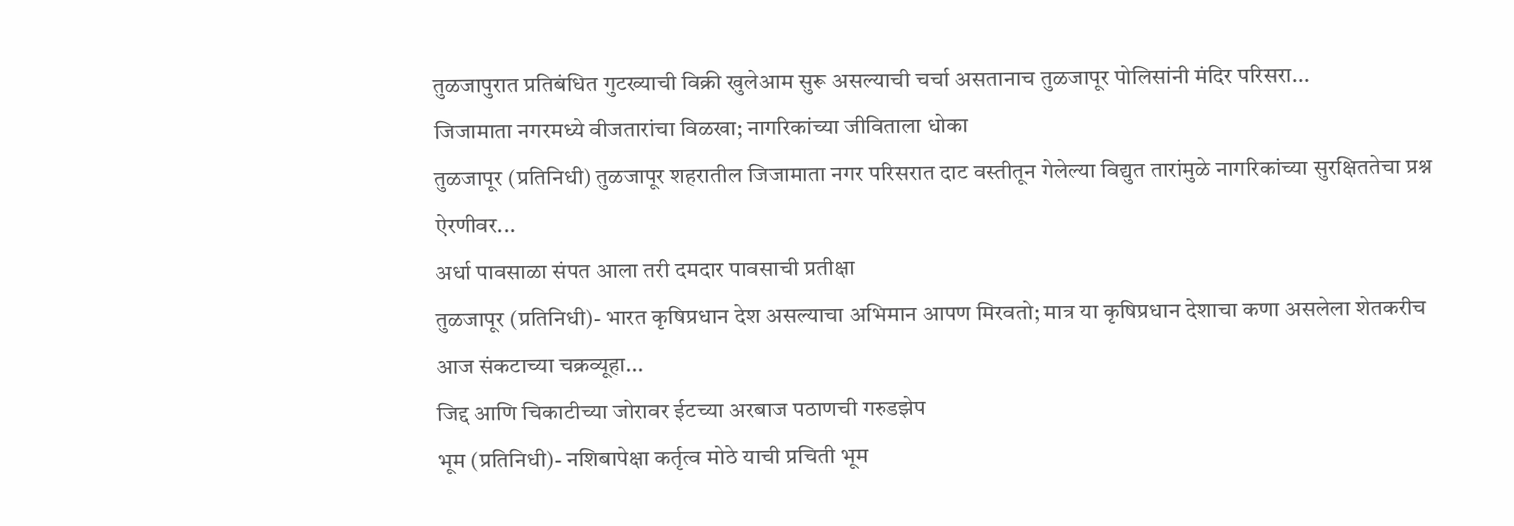तुळजापुरात प्रतिबंधित गुटख्याची विक्री खुलेआम सुरू असल्याची चर्चा असतानाच तुळजापूर पोलिसांनी मंदिर परिसरा...
जिजामाता नगरमध्ये वीजतारांचा विळखा; नागरिकांच्या जीविताला धोका
तुळजापूर (प्रतिनिधी) तुळजापूर शहरातील जिजामाता नगर परिसरात दाट वस्तीतून गेलेल्या विद्युत तारांमुळे नागरिकांच्या सुरक्षिततेचा प्रश्न ऐरणीवर...
अर्धा पावसाळा संपत आला तरी दमदार पावसाची प्रतीक्षा
तुळजापूर (प्रतिनिधी)- भारत कृषिप्रधान देश असल्याचा अभिमान आपण मिरवतो; मात्र या कृषिप्रधान देशाचा कणा असलेला शेतकरीच आज संकटाच्या चक्रव्यूहा...
जिद्द आणि चिकाटीच्या जोरावर ईटच्या अरबाज पठाणची गरुडझेप
भूम (प्रतिनिधी)- नशिबापेक्षा कर्तृत्व मोठे याची प्रचिती भूम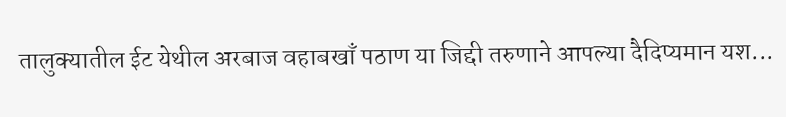तालुक्यातील ईट येथील अरबाज वहाबखाँ पठाण या जिद्दी तरुणाने आपल्या दैदिप्यमान यश...